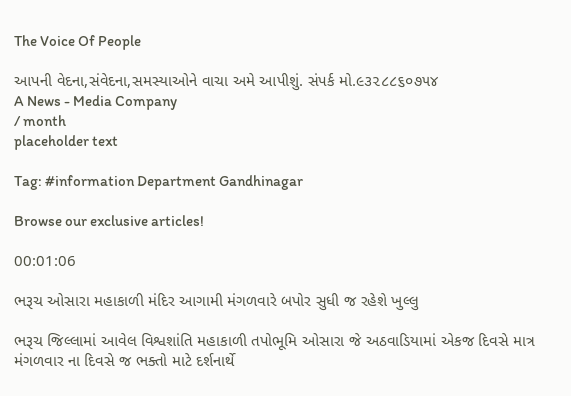The Voice Of People

આપની વેદના,સંવેદના,સમસ્યાઓને વાચા અમે આપીશું. સંપર્ક મો.૯૩૨૮૮૬૦૭૫૪
A News - Media Company
/ month
placeholder text

Tag: #information Department Gandhinagar

Browse our exclusive articles!

00:01:06

ભરૂચ ઓસારા મહાકાળી મંદિર આગામી મંગળવારે બપોર સુધી જ રહેશે ખુલ્લુ

ભરૂચ જિલ્લામાં આવેલ વિશ્વશાંતિ મહાકાળી તપોભૂમિ ઓસારા જે અઠવાડિયામાં એકજ દિવસે માત્ર મંગળવાર ના દિવસે જ ભક્તો માટે દર્શનાર્થે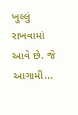ખુલ્લું રાખવામાં આવે છે. જે આગામી...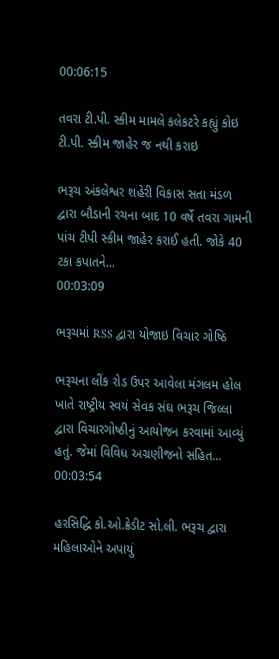00:06:15

તવરા ટી.પી. સ્કીમ મામલે કલેકટરે કહ્યું કોઇ ટી.પી. સ્કીમ જાહેર જ નથી કરાઇ

ભરૂચ અંકલેશ્વર શહેરી વિકાસ સતા મંડળ દ્વારા બૌડાની રચના બાદ 10 વર્ષે તવરા ગામની પાંચ ટીપી સ્કીમ જાહેર કરાઈ હતી. જોકે 40 ટકા કપાતને...
00:03:09

ભરૂચમાં RSS દ્વારા યોજાઇ વિચાર ગોષ્ઠિ

ભરૂચના લીંક રોડ ઉપર આવેલા મંગલમ હોલ ખાતે રાષ્ટ્રીય સ્વયં સેવક સંઘ ભરૂચ જિલ્લા દ્વારા વિચારગોષ્ઠીનું આયોજન કરવામાં આવ્યું હતું. જેમાં વિવિધ અગ્રણીજનો સહિત...
00:03:54

હરસિદ્ધિ કો.ઓ.ક્રેડીટ સો.લી. ભરૂચ દ્વારા મહિલાઓને અપાયું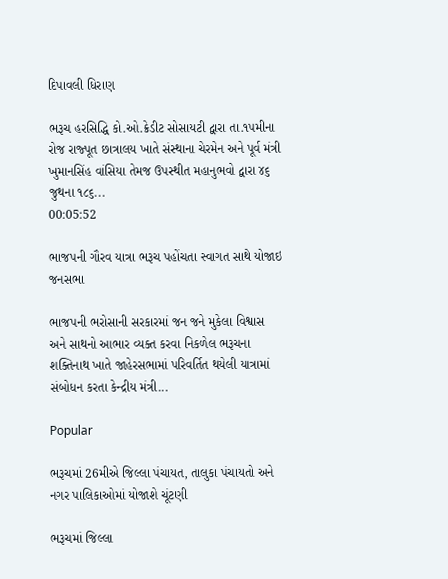દિપાવલી ધિરાણ

ભરૂચ હરસિદ્ધિ કો.ઓ.ક્રેડીટ સોસાયટી દ્વારા તા.૧૫મીના રોજ રાજ્પૂત છાત્રાલય ખાતે સંસ્થાના ચેરમેન અને પૂર્વ મંત્રી ખુમાનસિંહ વાંસિયા તેમજ ઉપસ્થીત મહાનુભવો દ્વારા ૪૬ જુથના ૧૮૬...
00:05:52

ભાજપની ગૌરવ યાત્રા ભરૂચ પહોંચતા સ્વાગત સાથે યોજાઇ જનસભા

ભાજપની ભરોસાની સરકારમાં જન જને મુકેલા વિશ્વાસ અને સાથનો આભાર વ્યક્ત કરવા નિકળેલ ભરૂચના શક્તિનાથ ખાતે જાહેરસભામાં પરિવર્તિત થયેલી યાત્રામાં સંબોધન કરતા કેન્દ્રીય મંત્રી...

Popular

ભરૂચમાં 26મીએ જિલ્લા પંચાયત, તાલુકા પંચાયતો અને નગર પાલિકાઓમાં યોજાશે ચૂંટણી

ભરૂચમાં જિલ્લા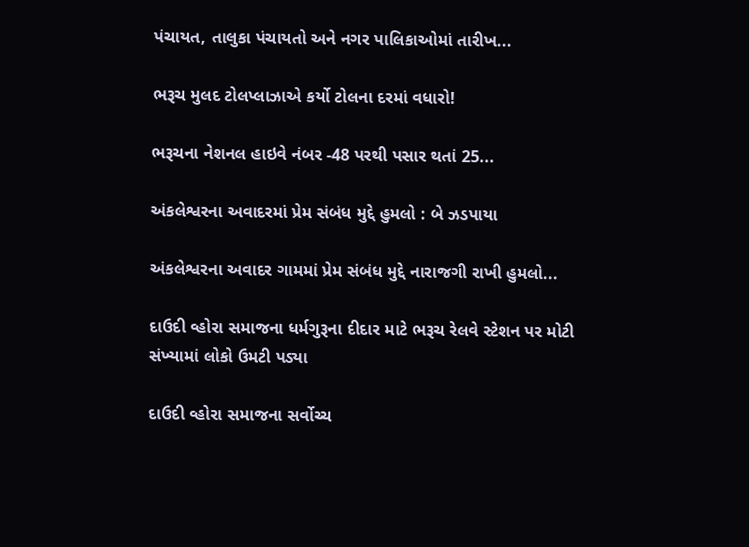પંચાયત, તાલુકા પંચાયતો અને નગર પાલિકાઓમાં તારીખ...

ભરૂચ મુલદ ટોલપ્લાઝાએ કર્યો ટોલના દરમાં વધારો!

ભરૂચના નેશનલ હાઇવે નંબર -48 પરથી પસાર થતાં 25...

અંકલેશ્વરના અવાદરમાં પ્રેમ સંબંધ મુદ્દે હુમલો : બે ઝડપાયા

અંકલેશ્વરના અવાદર ગામમાં પ્રેમ સંબંધ મુદ્દે નારાજગી રાખી હુમલો...

દાઉદી વ્હોરા સમાજના ધર્મગુરૂના દીદાર માટે ભરૂચ રેલવે સ્ટેશન પર મોટી સંખ્યામાં લોકો ઉમટી પડ્યા

દાઉદી વ્હોરા સમાજના સર્વોચ્ચ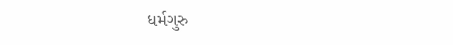ધર્મગુરુ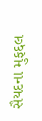સૈયદના મુફદ્દલ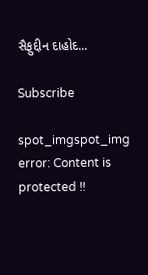સૈફુદ્દીન દાહોદ...

Subscribe

spot_imgspot_img
error: Content is protected !!